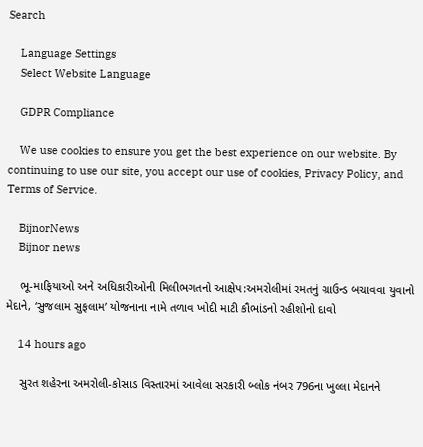Search

    Language Settings
    Select Website Language

    GDPR Compliance

    We use cookies to ensure you get the best experience on our website. By continuing to use our site, you accept our use of cookies, Privacy Policy, and Terms of Service.

    BijnorNews
    Bijnor news

    ભૂ-માફિયાઓ અને અધિકારીઓની મિલીભગતનો આક્ષેપ:અમરોલીમાં રમતનું ગ્રાઉન્ડ બચાવવા યુવાનો મેદાને, ‘સુજલામ સુફલામ’ યોજનાના નામે તળાવ ખોદી માટી કૌભાંડનો રહીશોનો દાવો

    14 hours ago

    સુરત શહેરના અમરોલી-કોસાડ વિસ્તારમાં આવેલા સરકારી બ્લોક નંબર 796ના ખુલ્લા મેદાનને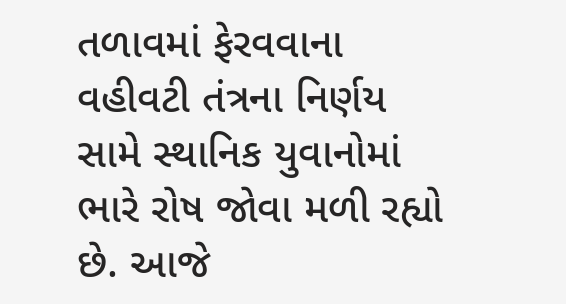તળાવમાં ફેરવવાના વહીવટી તંત્રના નિર્ણય સામે સ્થાનિક યુવાનોમાં ભારે રોષ જોવા મળી રહ્યો છે. આજે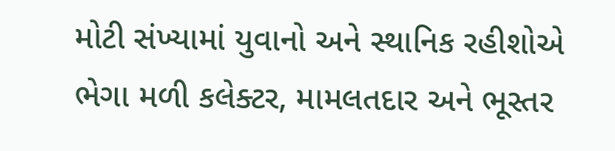મોટી સંખ્યામાં યુવાનો અને સ્થાનિક રહીશોએ ભેગા મળી કલેક્ટર, મામલતદાર અને ભૂસ્તર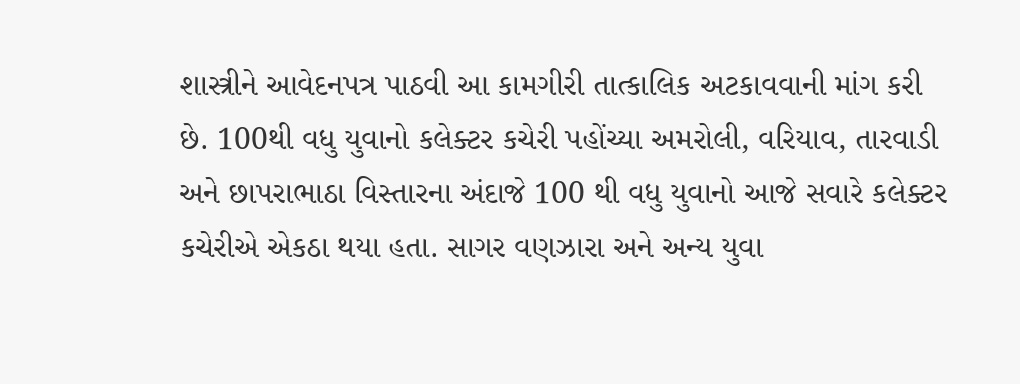શાસ્ત્રીને આવેદનપત્ર પાઠવી આ કામગીરી તાત્કાલિક અટકાવવાની માંગ કરી છે. 100થી વધુ યુવાનો કલેક્ટર કચેરી પહોંચ્યા અમરોલી, વરિયાવ, તારવાડી અને છાપરાભાઠા વિસ્તારના અંદાજે 100 થી વધુ યુવાનો આજે સવારે કલેક્ટર કચેરીએ એકઠા થયા હતા. સાગર વણઝારા અને અન્ય યુવા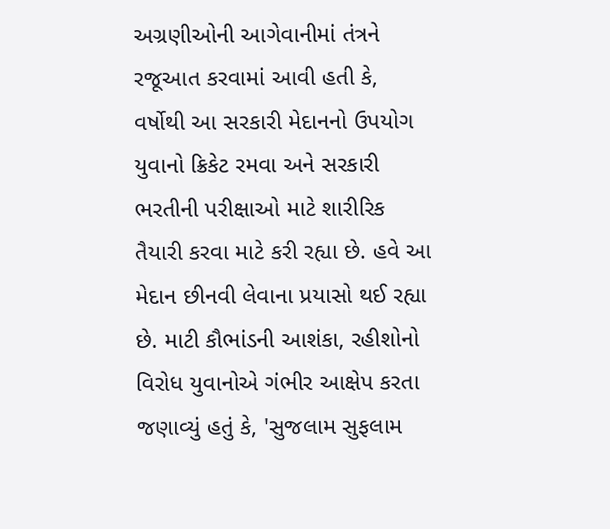અગ્રણીઓની આગેવાનીમાં તંત્રને રજૂઆત કરવામાં આવી હતી કે, વર્ષોથી આ સરકારી મેદાનનો ઉપયોગ યુવાનો ક્રિકેટ રમવા અને સરકારી ભરતીની પરીક્ષાઓ માટે શારીરિક તૈયારી કરવા માટે કરી રહ્યા છે. હવે આ મેદાન છીનવી લેવાના પ્રયાસો થઈ રહ્યા છે. માટી કૌભાંડની આશંકા, રહીશોનો વિરોધ યુવાનોએ ગંભીર આક્ષેપ કરતા જણાવ્યું હતું કે, 'સુજલામ સુફલામ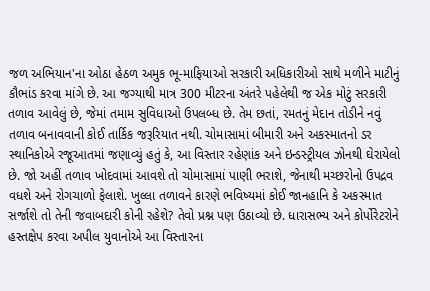જળ અભિયાન'ના ઓઠા હેઠળ અમુક ભૂ-માફિયાઓ સરકારી અધિકારીઓ સાથે મળીને માટીનું કૌભાંડ કરવા માંગે છે. આ જગ્યાથી માત્ર 300 મીટરના અંતરે પહેલેથી જ એક મોટું સરકારી તળાવ આવેલું છે, જેમાં તમામ સુવિધાઓ ઉપલબ્ધ છે. તેમ છતાં, રમતનું મેદાન તોડીને નવું તળાવ બનાવવાની કોઈ તાર્કિક જરૂરિયાત નથી. ચોમાસામાં બીમારી અને અકસ્માતનો ડર સ્થાનિકોએ રજૂઆતમાં જણાવ્યું હતું કે, આ વિસ્તાર રહેણાંક અને ઇન્ડસ્ટ્રીયલ ઝોનથી ઘેરાયેલો છે. જો અહીં તળાવ ખોદવામાં આવશે તો ચોમાસામાં પાણી ભરાશે, જેનાથી મચ્છરોનો ઉપદ્રવ વધશે અને રોગચાળો ફેલાશે. ખુલ્લા તળાવને કારણે ભવિષ્યમાં કોઈ જાનહાનિ કે અકસ્માત સર્જાશે તો તેની જવાબદારી કોની રહેશે? તેવો પ્રશ્ન પણ ઉઠાવ્યો છે. ધારાસભ્ય અને કોર્પોરેટરોને હસ્તક્ષેપ કરવા અપીલ યુવાનોએ આ વિસ્તારના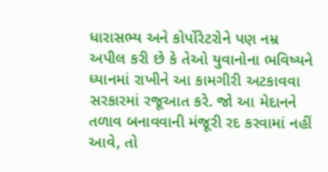ધારાસભ્ય અને કોર્પોરેટરોને પણ નમ્ર અપીલ કરી છે કે તેઓ યુવાનોના ભવિષ્યને ધ્યાનમાં રાખીને આ કામગીરી અટકાવવા સરકારમાં રજૂઆત કરે. જો આ મેદાનને તળાવ બનાવવાની મંજૂરી રદ કરવામાં નહીં આવે, તો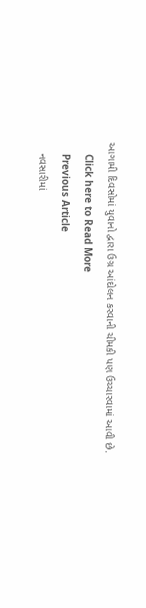આગામી દિવસોમાં યુવાનો દ્વારા ઉગ્ર આંદોલન કરવાની ચીમકી પણ ઉચ્ચારવામાં આવી છે.
    Click here to Read More
    Previous Article
    નવસારીમાં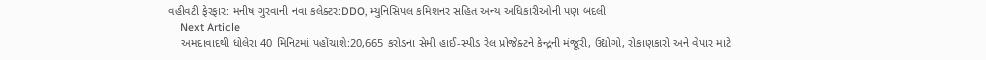વહીવટી ફેરફાર: મનીષ ગુરવાની નવા કલેક્ટર:DDO, મ્યુનિસિપલ કમિશનર સહિત અન્ય અધિકારીઓની પણ બદલી
    Next Article
    અમદાવાદથી ધોલેરા 40 મિનિટમાં પહોંચાશે:20,665 કરોડના સેમી હાઈ-સ્પીડ રેલ પ્રોજેક્ટને કેન્દ્રની મંજૂરી, ઉદ્યોગો, રોકાણકારો અને વેપાર માટે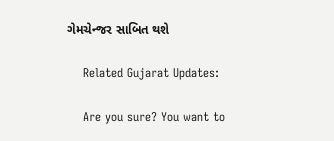ગેમચેન્જર સાબિત થશે

    Related Gujarat Updates:

    Are you sure? You want to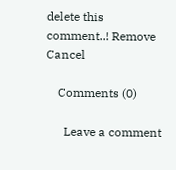delete this comment..! Remove Cancel

    Comments (0)

      Leave a comment